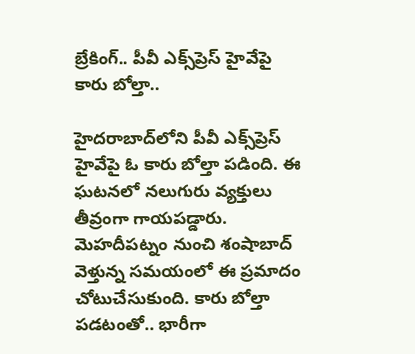బ్రేకింగ్.. పీవీ ఎక్స్‌ప్రెస్‌ హైవేపై కారు బోల్తా..

హైదరాబాద్‌లోని పీవీ ఎక్స్‌ప్రెస్ హైవేపై ఓ కారు బోల్తా పడింది. ఈ ఘటనలో నలుగురు వ్యక్తులు తీవ్రంగా గాయపడ్డారు. మెహదీపట్నం నుంచి శంషాబాద్ వెళ్తున్న సమయంలో ఈ ప్రమాదం చోటుచేసుకుంది. కారు బోల్తా పడటంతో.. భారీగా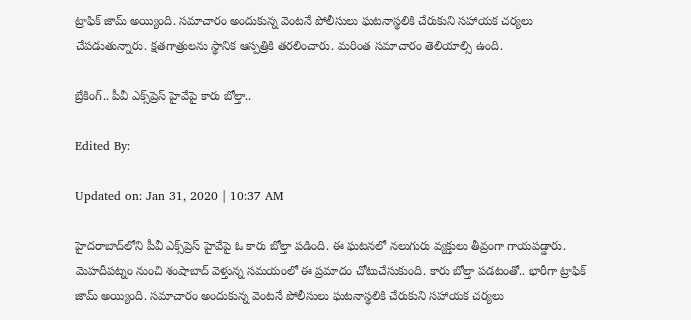ట్రాఫిక్ జామ్ అయ్యింది. సమాచారం అందుకున్న వెంటనే పోలీసులు ఘటనాస్థలికి చేరుకుని సహాయక చర్యలు చేపడుతున్నారు. క్షతగాత్రులను స్థానిక ఆస్పత్రికి తరలించారు. మరింత సమాచారం తెలియాల్సి ఉంది.

బ్రేకింగ్.. పీవీ ఎక్స్‌ప్రెస్‌ హైవేపై కారు బోల్తా..

Edited By:

Updated on: Jan 31, 2020 | 10:37 AM

హైదరాబాద్‌లోని పీవీ ఎక్స్‌ప్రెస్ హైవేపై ఓ కారు బోల్తా పడింది. ఈ ఘటనలో నలుగురు వ్యక్తులు తీవ్రంగా గాయపడ్డారు. మెహదీపట్నం నుంచి శంషాబాద్ వెళ్తున్న సమయంలో ఈ ప్రమాదం చోటుచేసుకుంది. కారు బోల్తా పడటంతో.. భారీగా ట్రాఫిక్ జామ్ అయ్యింది. సమాచారం అందుకున్న వెంటనే పోలీసులు ఘటనాస్థలికి చేరుకుని సహాయక చర్యలు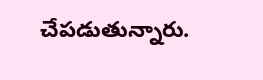చేపడుతున్నారు.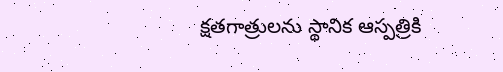క్షతగాత్రులను స్థానిక ఆస్పత్రికి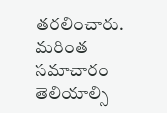తరలించారు. మరింత సమాచారం తెలియాల్సి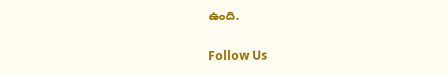ఉంది.

Follow Us